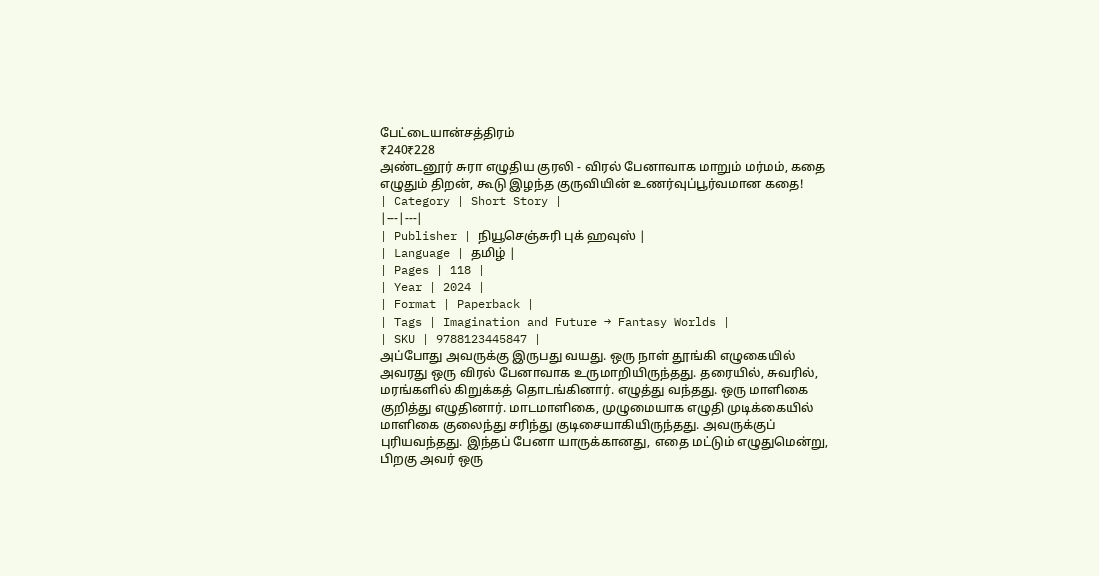பேட்டையான்சத்திரம்
₹240₹228
அண்டனூர் சுரா எழுதிய குரலி - விரல் பேனாவாக மாறும் மர்மம், கதை எழுதும் திறன், கூடு இழந்த குருவியின் உணர்வுப்பூர்வமான கதை!
| Category | Short Story |
|---|---|
| Publisher | நியூசெஞ்சுரி புக் ஹவுஸ் |
| Language | தமிழ் |
| Pages | 118 |
| Year | 2024 |
| Format | Paperback |
| Tags | Imagination and Future → Fantasy Worlds |
| SKU | 9788123445847 |
அப்போது அவருக்கு இருபது வயது. ஒரு நாள் தூங்கி எழுகையில் அவரது ஒரு விரல் பேனாவாக உருமாறியிருந்தது. தரையில், சுவரில், மரங்களில் கிறுக்கத் தொடங்கினார். எழுத்து வந்தது. ஒரு மாளிகை குறித்து எழுதினார். மாடமாளிகை, முழுமையாக எழுதி முடிக்கையில் மாளிகை குலைந்து சரிந்து குடிசையாகியிருந்தது. அவருக்குப் புரியவந்தது. இந்தப் பேனா யாருக்கானது, எதை மட்டும் எழுதுமென்று, பிறகு அவர் ஒரு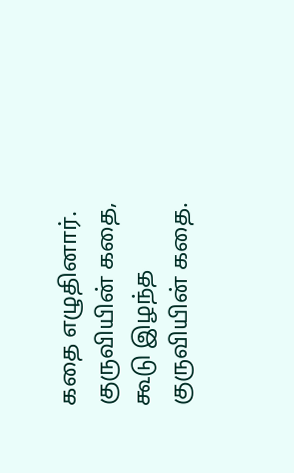கதை எழுதினார். குருவியின் கதை, கூடு இழந்த குருவியின் கதை.